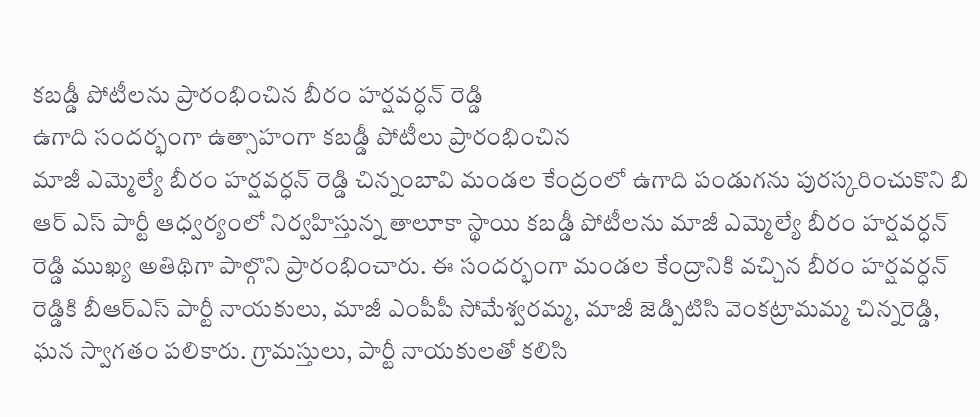కబడ్డీ పోటీలను ప్రారంభించిన బీరం హర్షవర్ధన్ రెడ్డి
ఉగాది సందర్భంగా ఉత్సాహంగా కబడ్డీ పోటీలు ప్రారంభించిన
మాజీ ఎమ్మెల్యే బీరం హర్షవర్ధన్ రెడ్డి చిన్నంబావి మండల కేంద్రంలో ఉగాది పండుగను పురస్కరించుకొని బి ఆర్ ఎస్ పార్టీ ఆధ్వర్యంలో నిర్వహిస్తున్న తాలూకా స్థాయి కబడ్డీ పోటీలను మాజీ ఎమ్మెల్యే బీరం హర్షవర్ధన్ రెడ్డి ముఖ్య అతిథిగా పాల్గొని ప్రారంభించారు. ఈ సందర్భంగా మండల కేంద్రానికి వచ్చిన బీరం హర్షవర్ధన్ రెడ్డికి బీఆర్ఎస్ పార్టీ నాయకులు, మాజీ ఎంపీపీ సోమేశ్వరమ్మ, మాజీ జెడ్పిటిసి వెంకట్రామమ్మ చిన్నరెడ్డి, ఘన స్వాగతం పలికారు. గ్రామస్తులు, పార్టీ నాయకులతో కలిసి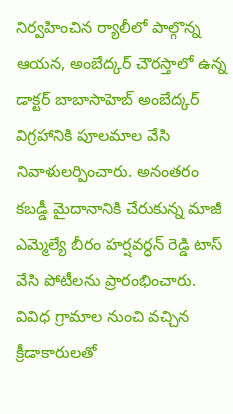నిర్వహించిన ర్యాలీలో పాల్గొన్న ఆయన, అంబేద్కర్ చౌరస్తాలో ఉన్న డాక్టర్ బాబాసాహెబ్ అంబేద్కర్ విగ్రహానికి పూలమాల వేసి నివాళులర్పించారు. అనంతరం కబడ్డీ మైదానానికి చేరుకున్న మాజీ ఎమ్మెల్యే బీరం హర్షవర్ధన్ రెడ్డి టాస్ వేసి పోటీలను ప్రారంభించారు. వివిధ గ్రామాల నుంచి వచ్చిన క్రీడాకారులతో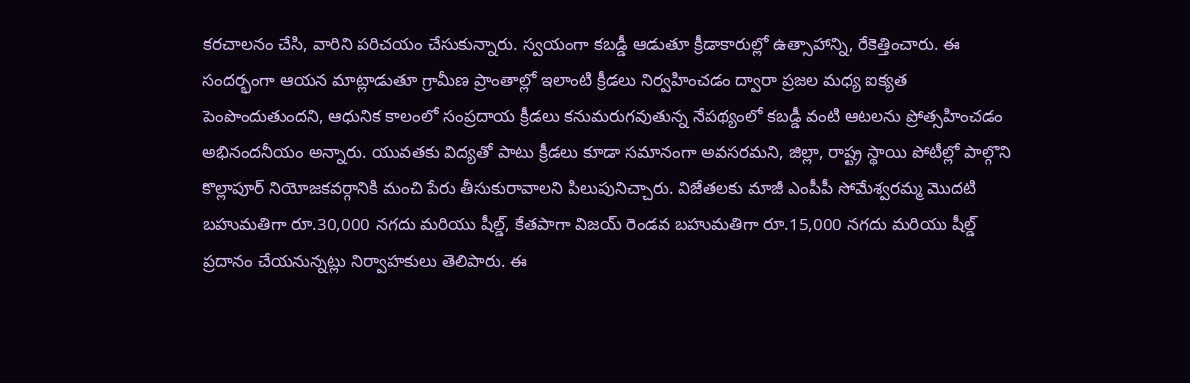కరచాలనం చేసి, వారిని పరిచయం చేసుకున్నారు. స్వయంగా కబడ్డీ ఆడుతూ క్రీడాకారుల్లో ఉత్సాహాన్ని, రేకెత్తించారు. ఈ సందర్భంగా ఆయన మాట్లాడుతూ గ్రామీణ ప్రాంతాల్లో ఇలాంటి క్రీడలు నిర్వహించడం ద్వారా ప్రజల మధ్య ఐక్యత పెంపొందుతుందని, ఆధునిక కాలంలో సంప్రదాయ క్రీడలు కనుమరుగవుతున్న నేపథ్యంలో కబడ్డీ వంటి ఆటలను ప్రోత్సహించడం అభినందనీయం అన్నారు. యువతకు విద్యతో పాటు క్రీడలు కూడా సమానంగా అవసరమని, జిల్లా, రాష్ట్ర స్థాయి పోటీల్లో పాల్గొని కొల్లాపూర్ నియోజకవర్గానికి మంచి పేరు తీసుకురావాలని పిలుపునిచ్చారు. విజేతలకు మాజీ ఎంపీపీ సోమేశ్వరమ్మ మొదటి బహుమతిగా రూ.30,000 నగదు మరియు షీల్డ్, కేతపాగా విజయ్ రెండవ బహుమతిగా రూ.15,000 నగదు మరియు షీల్డ్ ప్రదానం చేయనున్నట్లు నిర్వాహకులు తెలిపారు. ఈ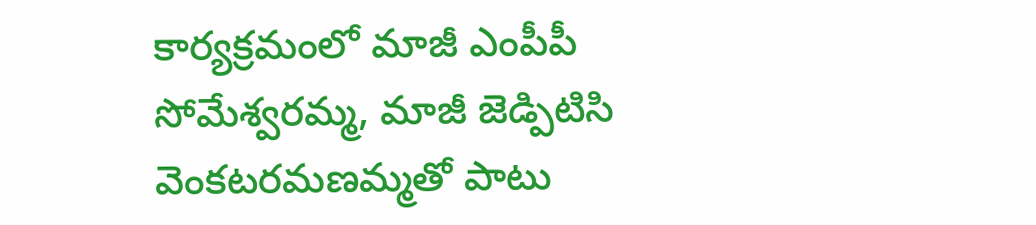కార్యక్రమంలో మాజీ ఎంపీపీ సోమేశ్వరమ్మ, మాజీ జెడ్పిటిసి వెంకటరమణమ్మతో పాటు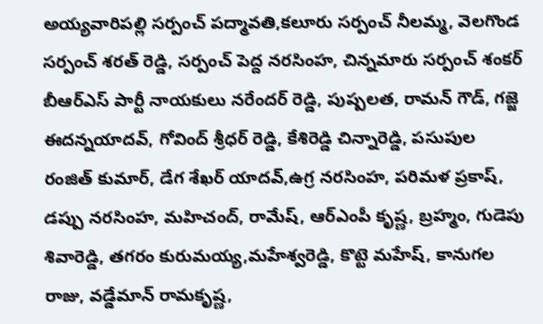అయ్యవారిపల్లి సర్పంచ్ పద్మావతి,కలూరు సర్పంచ్ నీలమ్మ, వెలగొండ సర్పంచ్ శరత్ రెడ్డి, సర్పంచ్ పెద్ద నరసింహ, చిన్నమారు సర్పంచ్ శంకర్ బీఆర్ఎస్ పార్టీ నాయకులు నరేందర్ రెడ్డి, పుష్పలత, రామన్ గౌడ్, గజ్జె ఈదన్నయాదవ్, గోవింద్ శ్రీధర్ రెడ్డి, కేశిరెడ్డి చిన్నారెడ్డి, పసుపుల రంజిత్ కుమార్, డేగ శేఖర్ యాదవ్,ఉగ్ర నరసింహ, పరిమళ ప్రకాష్, డప్పు నరసింహ, మహిచంద్, రామేష్, ఆర్ఎంపీ కృష్ణ, బ్రహ్మం, గుడెపు శివారెడ్డి, తగరం కురుమయ్య,మహేశ్వరెడ్డి, కొట్టె మహేష్, కానుగల రాజు, వడ్డేమాన్ రామకృష్ణ,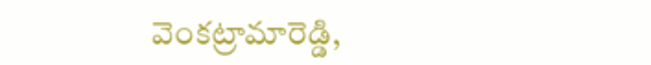వెంకట్రామారెడ్డి,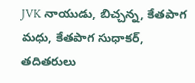JVK నాయుడు, బిచ్చన్న, కేతపాగ మధు, కేతపాగ సుధాకర్, తదితరులు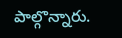పాల్గొన్నారు.